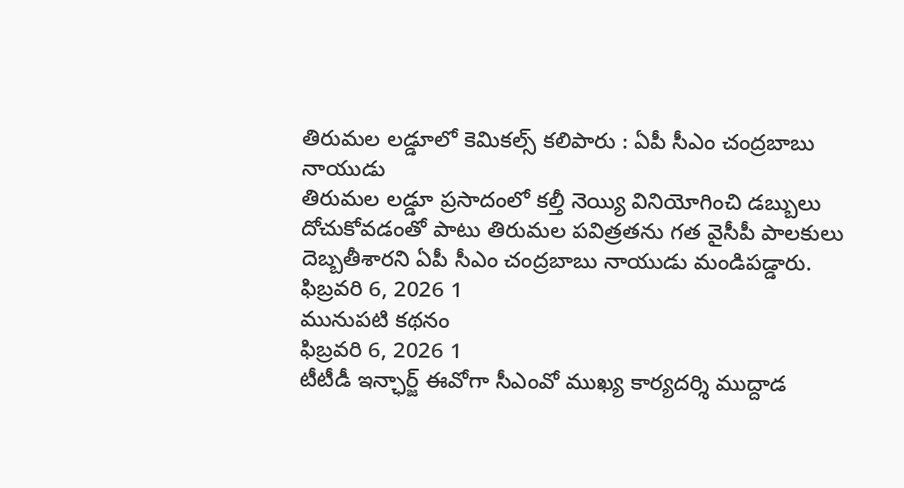తిరుమల లడ్డూలో కెమికల్స్ కలిపారు : ఏపీ సీఎం చంద్రబాబు నాయుడు
తిరుమల లడ్డూ ప్రసాదంలో కల్తీ నెయ్యి వినియోగించి డబ్బులు దోచుకోవడంతో పాటు తిరుమల పవిత్రతను గత వైసీపీ పాలకులు దెబ్బతీశారని ఏపీ సీఎం చంద్రబాబు నాయుడు మండిపడ్డారు.
ఫిబ్రవరి 6, 2026 1
మునుపటి కథనం
ఫిబ్రవరి 6, 2026 1
టీటీడీ ఇన్ఛార్జ్ ఈవోగా సీఎంవో ముఖ్య కార్యదర్శి ముద్దాడ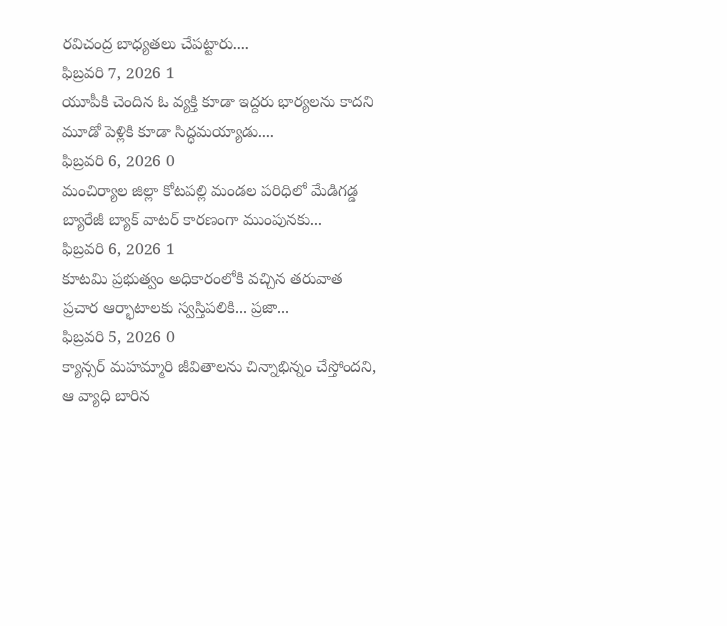రవిచంద్ర బాధ్యతలు చేపట్టారు....
ఫిబ్రవరి 7, 2026 1
యూపీకి చెందిన ఓ వ్యక్తి కూడా ఇద్దరు భార్యలను కాదని మూడో పెళ్లికి కూడా సిద్ధమయ్యాడు....
ఫిబ్రవరి 6, 2026 0
మంచిర్యాల జిల్లా కోటపల్లి మండల పరిధిలో మేడిగడ్డ బ్యారేజీ బ్యాక్ వాటర్ కారణంగా ముంపునకు...
ఫిబ్రవరి 6, 2026 1
కూటమి ప్రభుత్వం అధికారంలోకి వచ్చిన తరువాత ప్రచార ఆర్భాటాలకు స్వస్తిపలికి... ప్రజా...
ఫిబ్రవరి 5, 2026 0
క్యాన్సర్ మహమ్మారి జీవితాలను చిన్నాభిన్నం చేస్తోందని, ఆ వ్యాధి బారిన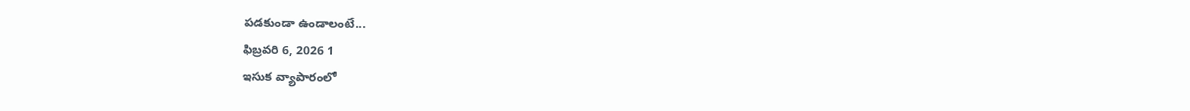పడకుండా ఉండాలంటే...
ఫిబ్రవరి 6, 2026 1
ఇసుక వ్యాపారంలో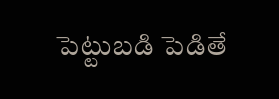పెట్టుబడి పెడితే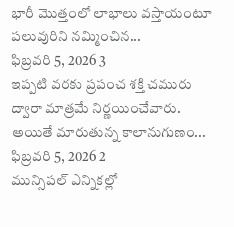భారీ మొత్తంలో లాభాలు వస్తాయంటూ పలువురిని నమ్మించిన...
ఫిబ్రవరి 5, 2026 3
ఇప్పటి వరకు ప్రపంచ శక్తి చమురు ద్వారా మాత్రమే నిర్ణయించేవారు. అయితే మారుతున్న కాలానుగుణం...
ఫిబ్రవరి 5, 2026 2
మున్సిపల్ ఎన్నికల్లో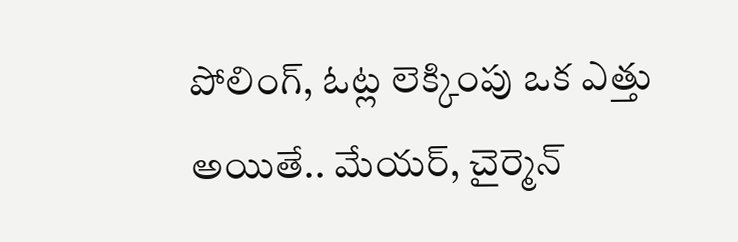పోలింగ్, ఓట్ల లెక్కింపు ఒక ఎత్తు అయితే.. మేయర్, చైర్మెన్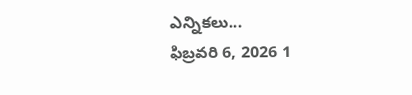ఎన్నికలు...
ఫిబ్రవరి 6, 2026 1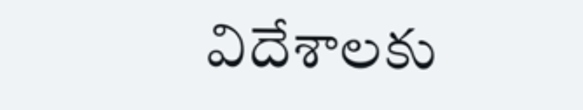విదేశాలకు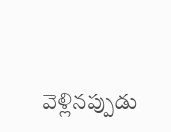వెళ్లినప్పుడు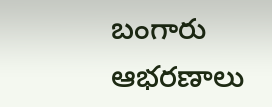బంగారు ఆభరణాలు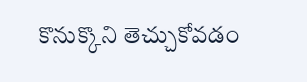కొనుక్కొని తెచ్చుకోవడం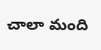చాలా మంది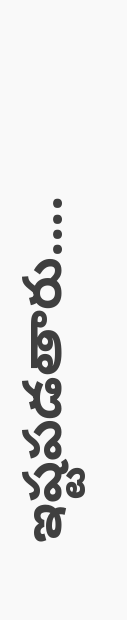ఇష్టపడతారు....